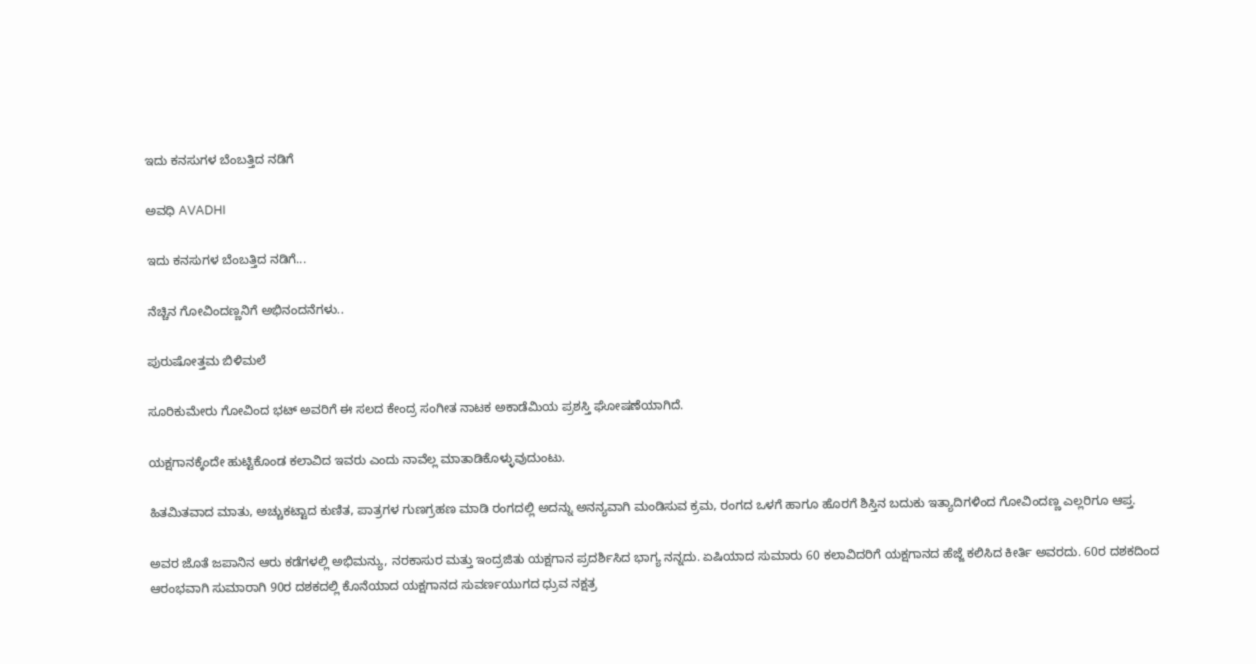ಇದು ಕನಸುಗಳ ಬೆಂಬತ್ತಿದ ನಡಿಗೆ‍

ಅವಧಿ AVADHI

ಇದು ಕನಸುಗಳ ಬೆಂಬತ್ತಿದ ನಡಿಗೆ...

ನೆಚ್ಚಿನ ಗೋವಿಂದಣ್ಣನಿಗೆ ಅಭಿನಂದನೆಗಳು..

ಪುರುಷೋತ್ತಮ ಬಿಳಿಮಲೆ

ಸೂರಿಕುಮೇರು ಗೋವಿಂದ ಭಟ್ ಅವರಿಗೆ ಈ ಸಲದ ಕೇಂದ್ರ ಸಂಗೀತ ನಾಟಕ ಅಕಾಡೆಮಿಯ ಪ್ರಶಸ್ತಿ ಘೋಷಣೆಯಾಗಿದೆ.

ಯಕ್ಷಗಾನಕ್ಕೆಂದೇ ಹುಟ್ಟಿಕೊಂಡ ಕಲಾವಿದ ಇವರು ಎಂದು ನಾವೆಲ್ಲ ಮಾತಾಡಿಕೊಳ್ಳುವುದುಂಟು.

ಹಿತಮಿತವಾದ ಮಾತು, ಅಚ್ಚುಕಟ್ಟಾದ ಕುಣಿತ, ಪಾತ್ರಗಳ ಗುಣಗ್ರಹಣ ಮಾಡಿ ರಂಗದಲ್ಲಿ ಅದನ್ನು ಅನನ್ಯವಾಗಿ ಮಂಡಿಸುವ ಕ್ರಮ, ರಂಗದ ಒಳಗೆ ಹಾಗೂ ಹೊರಗೆ ಶಿಸ್ತಿನ ಬದುಕು ಇತ್ಯಾದಿಗಳಿಂದ ಗೋವಿಂದಣ್ಣ ಎಲ್ಲರಿಗೂ ಆಪ್ತ.

ಅವರ ಜೊತೆ ಜಪಾನಿನ ಆರು ಕಡೆಗಳಲ್ಲಿ ಅಭಿಮನ್ಯು, ನರಕಾಸುರ ಮತ್ತು ಇಂದ್ರಜಿತು ಯಕ್ಷಗಾನ ಪ್ರದರ್ಶಿಸಿದ ಭಾಗ್ಯ ನನ್ನದು. ಏಷಿಯಾದ ಸುಮಾರು 60 ಕಲಾವಿದರಿಗೆ ಯಕ್ಷಗಾನದ ಹೆಜ್ಜೆ ಕಲಿಸಿದ ಕೀರ್ತಿ ಅವರದು. 60ರ ದಶಕದಿಂದ ಆರಂಭವಾಗಿ ಸುಮಾರಾಗಿ 90ರ ದಶಕದಲ್ಲಿ ಕೊನೆಯಾದ ಯಕ್ಷಗಾನದ ಸುವರ್ಣಯುಗದ ಧ್ರುವ ನಕ್ಷತ್ರ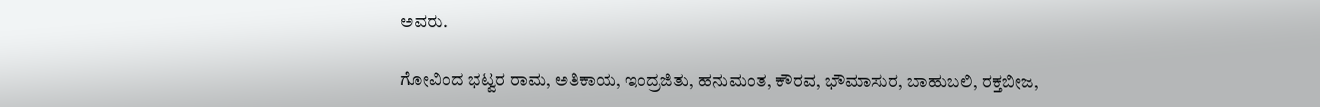ಅವರು.

ಗೋವಿಂದ ಭಟ್ವರ ರಾಮ, ಅತಿಕಾಯ, ಇಂದ್ರಜಿತು, ಹನುಮಂತ, ಕೌರವ, ಭೌಮಾಸುರ, ಬಾಹುಬಲಿ, ರಕ್ತಬೀಜ,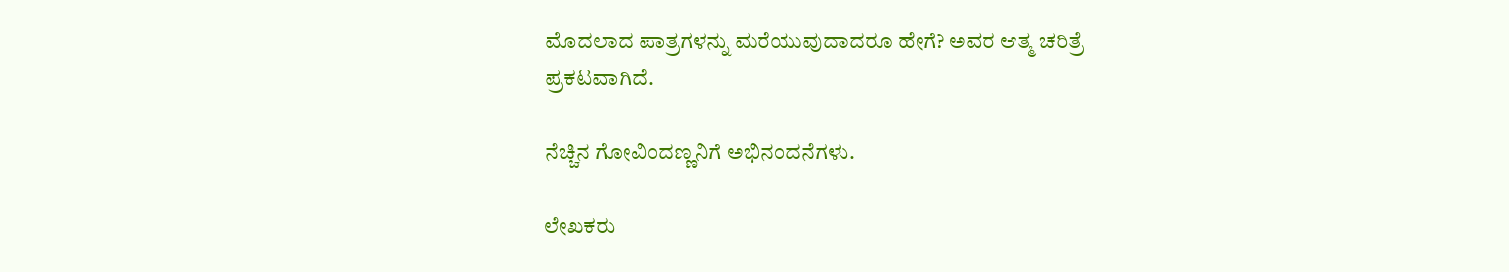ಮೊದಲಾದ ಪಾತ್ರಗಳನ್ನು ಮರೆಯುವುದಾದರೂ ಹೇಗೆ? ಅವರ ಆತ್ಮ ಚರಿತ್ರೆ ಪ್ರಕಟವಾಗಿದೆ.

ನೆಚ್ಚಿನ ಗೋವಿಂದಣ್ಣನಿಗೆ ಅಭಿನಂದನೆಗಳು.

ಲೇಖಕರು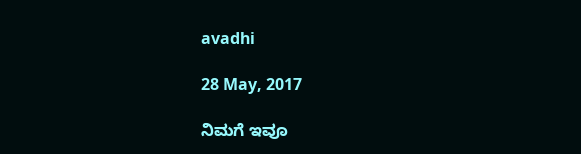avadhi

28 May, 2017

ನಿಮಗೆ ಇವೂ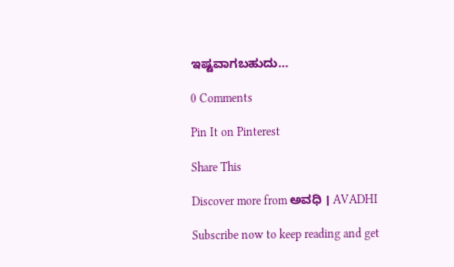ಇಷ್ಟವಾಗಬಹುದು…

0 Comments

Pin It on Pinterest

Share This

Discover more from ಅವಧಿ । AVADHI

Subscribe now to keep reading and get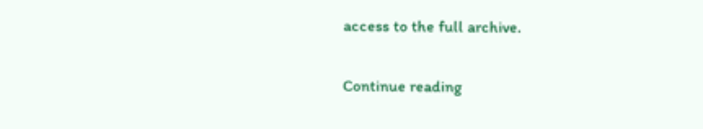access to the full archive.

Continue reading